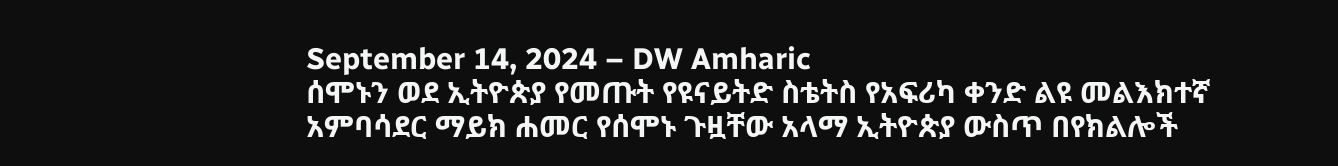September 14, 2024 – DW Amharic
ሰሞኑን ወደ ኢትዮጵያ የመጡት የዩናይትድ ስቴትስ የአፍሪካ ቀንድ ልዩ መልእክተኛ አምባሳደር ማይክ ሐመር የሰሞኑ ጉዟቸው አላማ ኢትዮጵያ ውስጥ በየክልሎች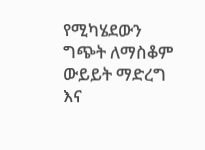የሚካሄደውን ግጭት ለማስቆም ውይይት ማድረግ እና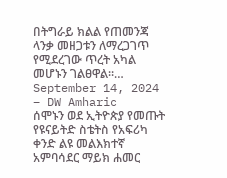በትግራይ ክልል የጠመንጃ ላንቃ መዘጋቱን ለማረጋገጥ የሚደረገው ጥረት አካል መሆኑን ገልፀዋል።…
September 14, 2024 – DW Amharic
ሰሞኑን ወደ ኢትዮጵያ የመጡት የዩናይትድ ስቴትስ የአፍሪካ ቀንድ ልዩ መልእክተኛ አምባሳደር ማይክ ሐመር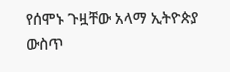የሰሞኑ ጉዟቸው አላማ ኢትዮጵያ ውስጥ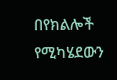በየክልሎች የሚካሄደውን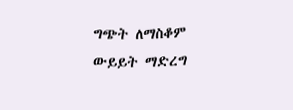ግጭት ለማስቆም ውይይት ማድረግ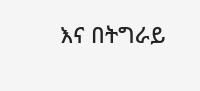እና በትግራይ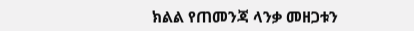ክልል የጠመንጃ ላንቃ መዘጋቱን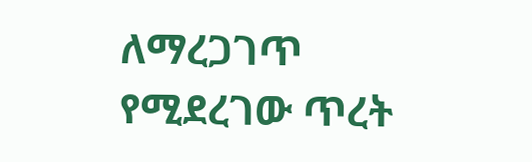ለማረጋገጥ የሚደረገው ጥረት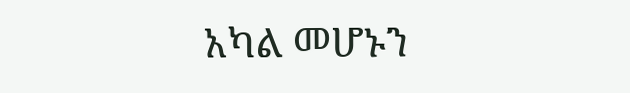አካል መሆኑን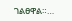ገልፀዋል።…